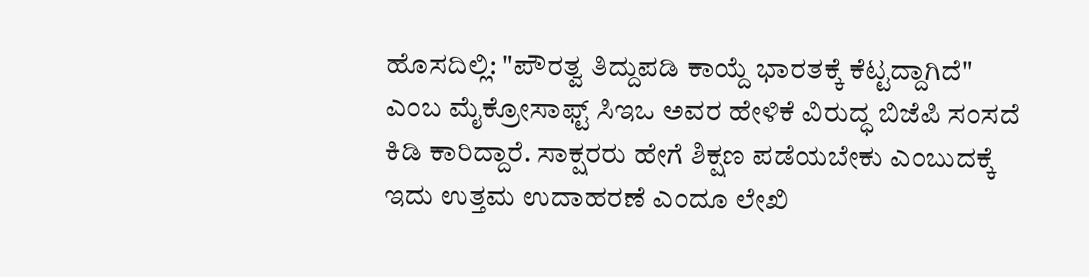ಹೊಸದಿಲ್ಲಿ: "ಪೌರತ್ವ ತಿದ್ದುಪಡಿ ಕಾಯ್ದೆ ಭಾರತಕ್ಕೆ ಕೆಟ್ಟದ್ದಾಗಿದೆ" ಎಂಬ ಮೈಕ್ರೋಸಾಫ್ಟ್ ಸಿಇಒ ಅವರ ಹೇಳಿಕೆ ವಿರುದ್ಧ ಬಿಜೆಪಿ ಸಂಸದೆ ಕಿಡಿ ಕಾರಿದ್ದಾರೆ. ಸಾಕ್ಷರರು ಹೇಗೆ ಶಿಕ್ಷಣ ಪಡೆಯಬೇಕು ಎಂಬುದಕ್ಕೆ ಇದು ಉತ್ತಮ ಉದಾಹರಣೆ ಎಂದೂ ಲೇಖಿ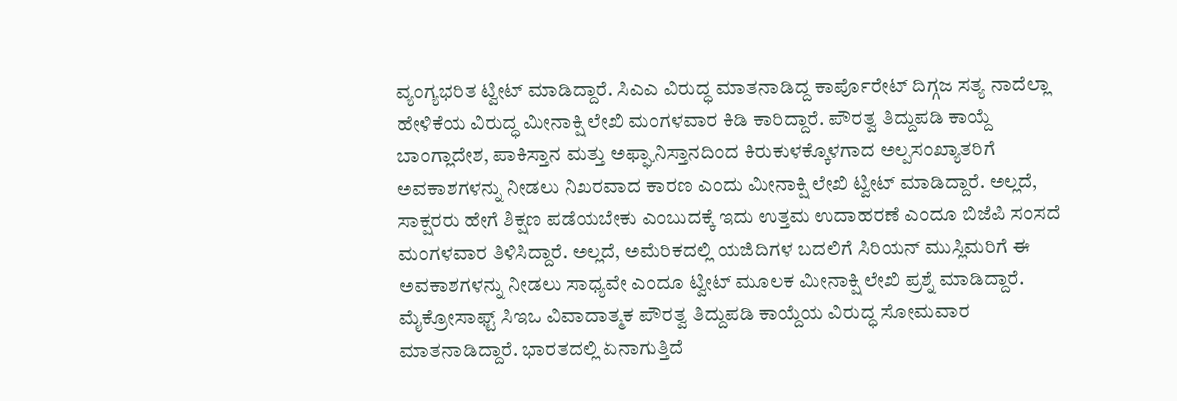ವ್ಯಂಗ್ಯಭರಿತ ಟ್ವೀಟ್ ಮಾಡಿದ್ದಾರೆ. ಸಿಎಎ ವಿರುದ್ಧ ಮಾತನಾಡಿದ್ದ ಕಾರ್ಪೊರೇಟ್ ದಿಗ್ಗಜ ಸತ್ಯ ನಾದೆಲ್ಲಾ ಹೇಳಿಕೆಯ ವಿರುದ್ಧ ಮೀನಾಕ್ಷಿ ಲೇಖಿ ಮಂಗಳವಾರ ಕಿಡಿ ಕಾರಿದ್ದಾರೆ. ಪೌರತ್ವ ತಿದ್ದುಪಡಿ ಕಾಯ್ದೆ ಬಾಂಗ್ಲಾದೇಶ, ಪಾಕಿಸ್ತಾನ ಮತ್ತು ಅಫ್ಘಾನಿಸ್ತಾನದಿಂದ ಕಿರುಕುಳಕ್ಕೊಳಗಾದ ಅಲ್ಪಸಂಖ್ಯಾತರಿಗೆ ಅವಕಾಶಗಳನ್ನು ನೀಡಲು ನಿಖರವಾದ ಕಾರಣ ಎಂದು ಮೀನಾಕ್ಷಿ ಲೇಖಿ ಟ್ವೀಟ್ ಮಾಡಿದ್ದಾರೆ. ಅಲ್ಲದೆ, ಸಾಕ್ಷರರು ಹೇಗೆ ಶಿಕ್ಷಣ ಪಡೆಯಬೇಕು ಎಂಬುದಕ್ಕೆ ಇದು ಉತ್ತಮ ಉದಾಹರಣೆ ಎಂದೂ ಬಿಜೆಪಿ ಸಂಸದೆ ಮಂಗಳವಾರ ತಿಳಿಸಿದ್ದಾರೆ. ಅಲ್ಲದೆ, ಅಮೆರಿಕದಲ್ಲಿ ಯಜಿದಿಗಳ ಬದಲಿಗೆ ಸಿರಿಯನ್ ಮುಸ್ಲಿಮರಿಗೆ ಈ ಅವಕಾಶಗಳನ್ನು ನೀಡಲು ಸಾಧ್ಯವೇ ಎಂದೂ ಟ್ವೀಟ್ ಮೂಲಕ ಮೀನಾಕ್ಷಿ ಲೇಖಿ ಪ್ರಶ್ನೆ ಮಾಡಿದ್ದಾರೆ. ಮೈಕ್ರೋಸಾಫ್ಟ್ ಸಿಇಒ ವಿವಾದಾತ್ಮಕ ಪೌರತ್ವ ತಿದ್ದುಪಡಿ ಕಾಯ್ದೆಯ ವಿರುದ್ಧ ಸೋಮವಾರ ಮಾತನಾಡಿದ್ದಾರೆ. ಭಾರತದಲ್ಲಿ ಏನಾಗುತ್ತಿದೆ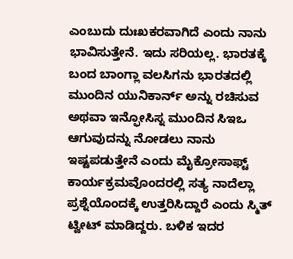ಎಂಬುದು ದುಃಖಕರವಾಗಿದೆ ಎಂದು ನಾನು ಭಾವಿಸುತ್ತೇನೆ. ಇದು ಸರಿಯಲ್ಲ. ಭಾರತಕ್ಕೆ ಬಂದ ಬಾಂಗ್ಲಾ ವಲಸಿಗನು ಭಾರತದಲ್ಲಿ ಮುಂದಿನ ಯುನಿಕಾರ್ನ್ ಅನ್ನು ರಚಿಸುವ ಅಥವಾ ಇನ್ಫೋಸಿಸ್ನ ಮುಂದಿನ ಸಿಇಒ ಆಗುವುದನ್ನು ನೋಡಲು ನಾನು ಇಷ್ಟಪಡುತ್ತೇನೆ ಎಂದು ಮೈಕ್ರೋಸಾಫ್ಟ್ ಕಾರ್ಯಕ್ರಮವೊಂದರಲ್ಲಿ ಸತ್ಯ ನಾದೆಲ್ಲಾ ಪ್ರಶ್ನೆಯೊಂದಕ್ಕೆ ಉತ್ತರಿಸಿದ್ದಾರೆ ಎಂದು ಸ್ಮಿತ್ ಟ್ವೀಟ್ ಮಾಡಿದ್ದರು. ಬಳಿಕ ಇದರ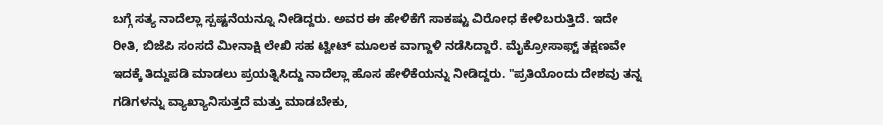ಬಗ್ಗೆ ಸತ್ಯ ನಾದೆಲ್ಲಾ ಸ್ಪಷ್ಟನೆಯನ್ನೂ ನೀಡಿದ್ದರು. ಅವರ ಈ ಹೇಳಿಕೆಗೆ ಸಾಕಷ್ಟು ವಿರೋಧ ಕೇಳಿಬರುತ್ತಿದೆ. ಇದೇ ರೀತಿ, ಬಿಜೆಪಿ ಸಂಸದೆ ಮೀನಾಕ್ಷಿ ಲೇಖಿ ಸಹ ಟ್ವೀಟ್ ಮೂಲಕ ವಾಗ್ದಾಳಿ ನಡೆಸಿದ್ದಾರೆ. ಮೈಕ್ರೋಸಾಫ್ಟ್ ತಕ್ಷಣವೇ ಇದಕ್ಕೆ ತಿದ್ದುಪಡಿ ಮಾಡಲು ಪ್ರಯತ್ನಿಸಿದ್ದು ನಾದೆಲ್ಲಾ ಹೊಸ ಹೇಳಿಕೆಯನ್ನು ನೀಡಿದ್ದರು. "ಪ್ರತಿಯೊಂದು ದೇಶವು ತನ್ನ ಗಡಿಗಳನ್ನು ವ್ಯಾಖ್ಯಾನಿಸುತ್ತದೆ ಮತ್ತು ಮಾಡಬೇಕು,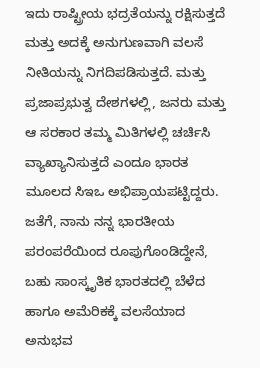ಇದು ರಾಷ್ಟ್ರೀಯ ಭದ್ರತೆಯನ್ನು ರಕ್ಷಿಸುತ್ತದೆ ಮತ್ತು ಅದಕ್ಕೆ ಅನುಗುಣವಾಗಿ ವಲಸೆ ನೀತಿಯನ್ನು ನಿಗದಿಪಡಿಸುತ್ತದೆ. ಮತ್ತು ಪ್ರಜಾಪ್ರಭುತ್ವ ದೇಶಗಳಲ್ಲಿ, ಜನರು ಮತ್ತು ಆ ಸರಕಾರ ತಮ್ಮ ಮಿತಿಗಳಲ್ಲಿ ಚರ್ಚಿಸಿ ವ್ಯಾಖ್ಯಾನಿಸುತ್ತದೆ ಎಂದೂ ಭಾರತ ಮೂಲದ ಸಿಇಒ ಅಭಿಪ್ರಾಯಪಟ್ಟಿದ್ದರು. ಜತೆಗೆ, ನಾನು ನನ್ನ ಭಾರತೀಯ ಪರಂಪರೆಯಿಂದ ರೂಪುಗೊಂಡಿದ್ದೇನೆ, ಬಹು ಸಾಂಸ್ಕೃತಿಕ ಭಾರತದಲ್ಲಿ ಬೆಳೆದ ಹಾಗೂ ಅಮೆರಿಕಕ್ಕೆ ವಲಸೆಯಾದ ಅನುಭವ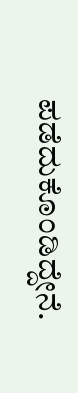ಪಡೆದುಕೊಂಡಿದ್ದೇನೆ.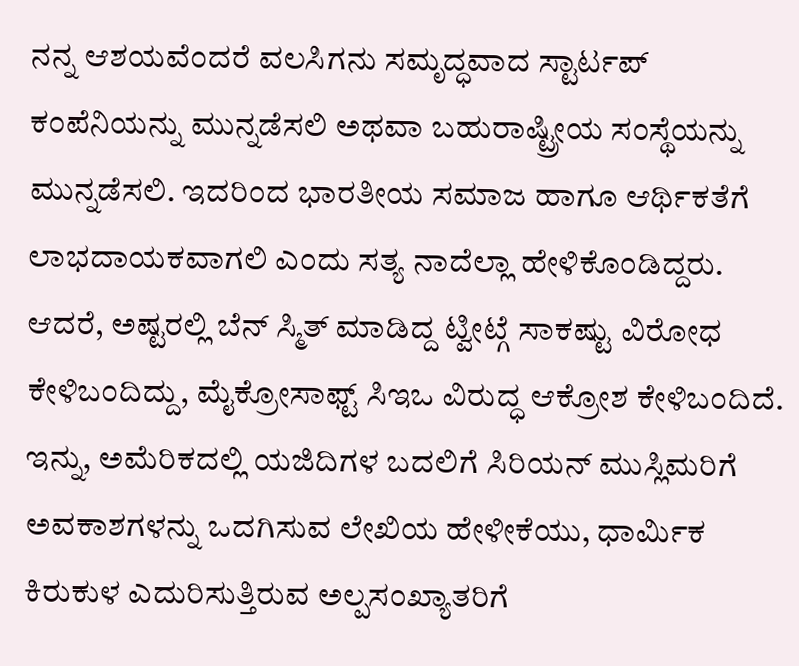ನನ್ನ ಆಶಯವೆಂದರೆ ವಲಸಿಗನು ಸಮೃದ್ಧವಾದ ಸ್ಟಾರ್ಟಪ್ ಕಂಪೆನಿಯನ್ನು ಮುನ್ನಡೆಸಲಿ ಅಥವಾ ಬಹುರಾಷ್ಟ್ರೀಯ ಸಂಸ್ಥೆಯನ್ನು ಮುನ್ನಡೆಸಲಿ. ಇದರಿಂದ ಭಾರತೀಯ ಸಮಾಜ ಹಾಗೂ ಆರ್ಥಿಕತೆಗೆ ಲಾಭದಾಯಕವಾಗಲಿ ಎಂದು ಸತ್ಯ ನಾದೆಲ್ಲಾ ಹೇಳಿಕೊಂಡಿದ್ದರು. ಆದರೆ, ಅಷ್ಟರಲ್ಲಿ ಬೆನ್ ಸ್ಮಿತ್ ಮಾಡಿದ್ದ ಟ್ವೀಟ್ಗೆ ಸಾಕಷ್ಟು ವಿರೋಧ ಕೇಳಿಬಂದಿದ್ದು, ಮೈಕ್ರೋಸಾಫ್ಟ್ ಸಿಇಒ ವಿರುದ್ಧ ಆಕ್ರೋಶ ಕೇಳಿಬಂದಿದೆ. ಇನ್ನು, ಅಮೆರಿಕದಲ್ಲಿ ಯಜಿದಿಗಳ ಬದಲಿಗೆ ಸಿರಿಯನ್ ಮುಸ್ಲಿಮರಿಗೆ ಅವಕಾಶಗಳನ್ನು ಒದಗಿಸುವ ಲೇಖಿಯ ಹೇಳೀಕೆಯು, ಧಾರ್ಮಿಕ ಕಿರುಕುಳ ಎದುರಿಸುತ್ತಿರುವ ಅಲ್ಪಸಂಖ್ಯಾತರಿಗೆ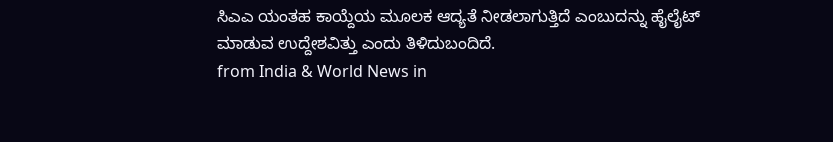ಸಿಎಎ ಯಂತಹ ಕಾಯ್ದೆಯ ಮೂಲಕ ಆದ್ಯತೆ ನೀಡಲಾಗುತ್ತಿದೆ ಎಂಬುದನ್ನು ಹೈಲೈಟ್ ಮಾಡುವ ಉದ್ದೇಶವಿತ್ತು ಎಂದು ತಿಳಿದುಬಂದಿದೆ.
from India & World News in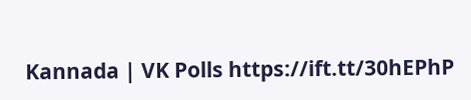Kannada | VK Polls https://ift.tt/30hEPhP